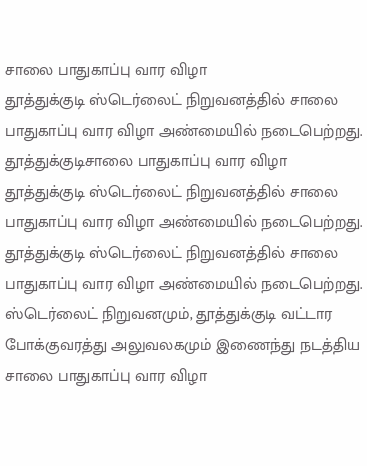சாலை பாதுகாப்பு வார விழா
தூத்துக்குடி ஸ்டெர்லைட் நிறுவனத்தில் சாலை பாதுகாப்பு வார விழா அண்மையில் நடைபெற்றது.
தூத்துக்குடிசாலை பாதுகாப்பு வார விழா
தூத்துக்குடி ஸ்டெர்லைட் நிறுவனத்தில் சாலை பாதுகாப்பு வார விழா அண்மையில் நடைபெற்றது.
தூத்துக்குடி ஸ்டெர்லைட் நிறுவனத்தில் சாலை பாதுகாப்பு வார விழா அண்மையில் நடைபெற்றது.
ஸ்டெர்லைட் நிறுவனமும், தூத்துக்குடி வட்டார போக்குவரத்து அலுவலகமும் இணைந்து நடத்திய சாலை பாதுகாப்பு வார விழா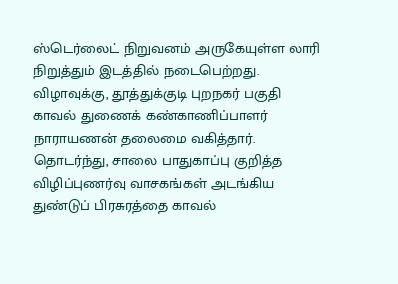ஸ்டெர்லைட் நிறுவனம் அருகேயுள்ள லாரி நிறுத்தும் இடத்தில் நடைபெற்றது.
விழாவுக்கு, தூத்துக்குடி புறநகர் பகுதி காவல் துணைக் கண்காணிப்பாளர் நாராயணன் தலைமை வகித்தார். தொடர்ந்து, சாலை பாதுகாப்பு குறித்த விழிப்புணர்வு வாசகங்கள் அடங்கிய துண்டுப் பிரசுரத்தை காவல்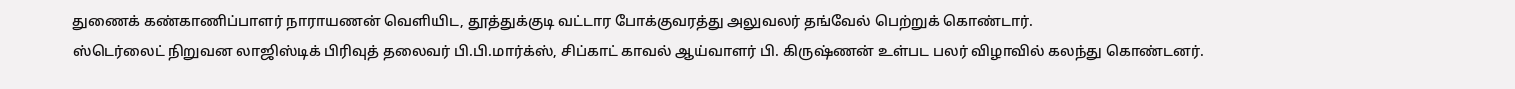துணைக் கண்காணிப்பாளர் நாராயணன் வெளியிட, தூத்துக்குடி வட்டார போக்குவரத்து அலுவலர் தங்வேல் பெற்றுக் கொண்டார்.
ஸ்டெர்லைட் நிறுவன லாஜிஸ்டிக் பிரிவுத் தலைவர் பி.பி.மார்க்ஸ், சிப்காட் காவல் ஆய்வாளர் பி. கிருஷ்ணன் உள்பட பலர் விழாவில் கலந்து கொண்டனர்.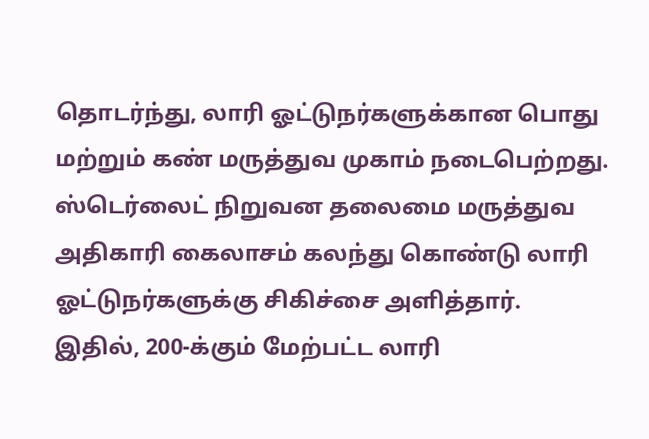தொடர்ந்து, லாரி ஓட்டுநர்களுக்கான பொது மற்றும் கண் மருத்துவ முகாம் நடைபெற்றது. ஸ்டெர்லைட் நிறுவன தலைமை மருத்துவ அதிகாரி கைலாசம் கலந்து கொண்டு லாரி ஓட்டுநர்களுக்கு சிகிச்சை அளித்தார்.
இதில், 200-க்கும் மேற்பட்ட லாரி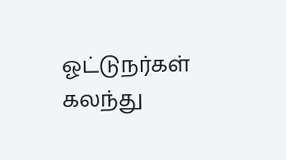ஓட்டுநர்கள் கலந்து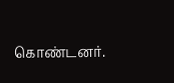கொண்டனர்.